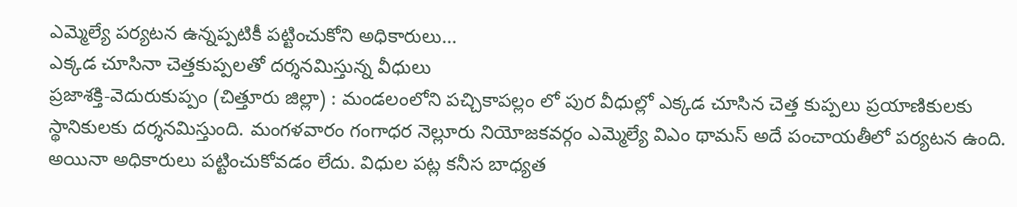ఎమ్మెల్యే పర్యటన ఉన్నప్పటికీ పట్టించుకోని అధికారులు...
ఎక్కడ చూసినా చెత్తకుప్పలతో దర్శనమిస్తున్న వీధులు
ప్రజాశక్తి-వెదురుకుప్పం (చిత్తూరు జిల్లా) : మండలంలోని పచ్చికాపల్లం లో పుర వీధుల్లో ఎక్కడ చూసిన చెత్త కుప్పలు ప్రయాణికులకు స్థానికులకు దర్శనమిస్తుంది. మంగళవారం గంగాధర నెల్లూరు నియోజకవర్గం ఎమ్మెల్యే విఎం థామస్ అదే పంచాయతీలో పర్యటన ఉంది. అయినా అధికారులు పట్టించుకోవడం లేదు. విధుల పట్ల కనీస బాధ్యత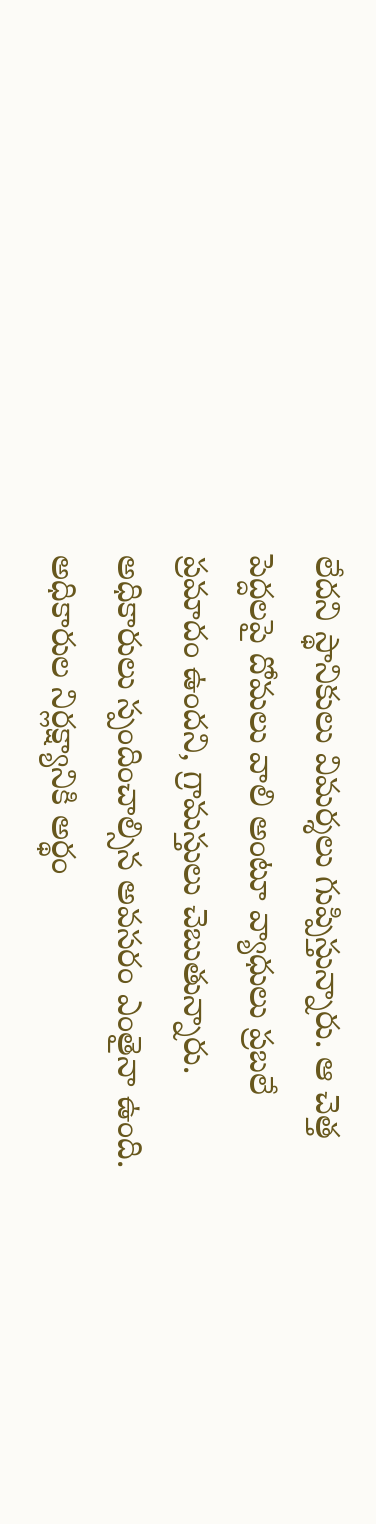లేదని స్థానికులు విమర్శలు గుప్పిస్తున్నారు. ఆ చెత్త పెద్దలపై దోమలు వాలి అంటూ వ్యాధులు ప్రబలే ప్రమాదం ఉందని, గ్రామస్తులు చెబుతున్నారు. అధికారులు స్పందించాల్సిన అవసరం ఎంతైనా ఉంది. అధికారుల నిర్లక్ష్యానికి అర్థం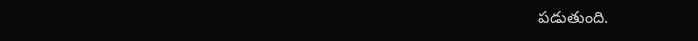పడుతుంది.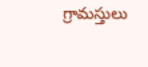గ్రామస్తులు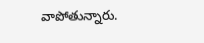వాపోతున్నారు.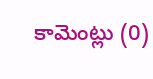కామెంట్లు (0)